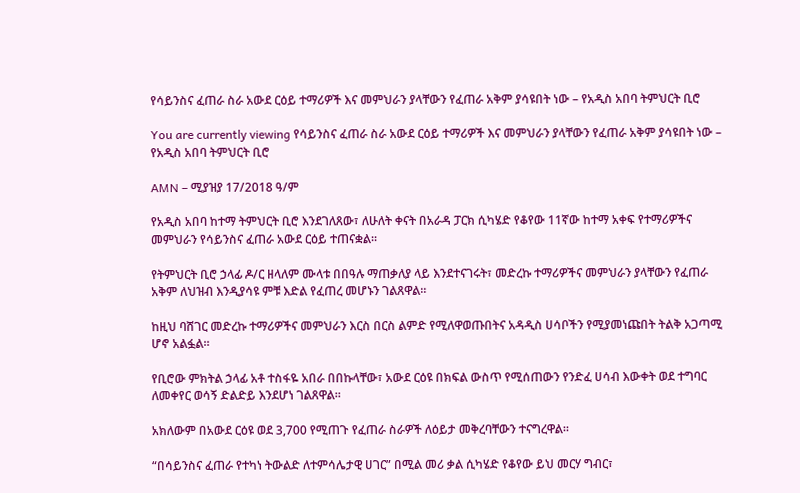የሳይንስና ፈጠራ ስራ አውደ ርዕይ ተማሪዎች እና መምህራን ያላቸውን የፈጠራ አቅም ያሳዩበት ነው – የአዲስ አበባ ትምህርት ቢሮ

You are currently viewing የሳይንስና ፈጠራ ስራ አውደ ርዕይ ተማሪዎች እና መምህራን ያላቸውን የፈጠራ አቅም ያሳዩበት ነው – የአዲስ አበባ ትምህርት ቢሮ

AMN – ሚያዝያ 17/2018 ዓ/ም

የአዲስ አበባ ከተማ ትምህርት ቢሮ እንደገለጸው፣ ለሁለት ቀናት በአራዳ ፓርክ ሲካሄድ የቆየው 11ኛው ከተማ አቀፍ የተማሪዎችና መምህራን የሳይንስና ፈጠራ አውደ ርዕይ ተጠናቋል።

የትምህርት ቢሮ ኃላፊ ዶ/ር ዘላለም ሙላቱ በበዓሉ ማጠቃለያ ላይ እንደተናገሩት፣ መድረኩ ተማሪዎችና መምህራን ያላቸውን የፈጠራ አቅም ለህዝብ እንዲያሳዩ ምቹ እድል የፈጠረ መሆኑን ገልጸዋል።

ከዚህ ባሸገር መድረኩ ተማሪዎችና መምህራን እርስ በርስ ልምድ የሚለዋወጡበትና አዳዲስ ሀሳቦችን የሚያመነጩበት ትልቅ አጋጣሚ ሆኖ አልፏል።

የቢሮው ምክትል ኃላፊ አቶ ተስፋዬ አበራ በበኩላቸው፣ አውደ ርዕዩ በክፍል ውስጥ የሚሰጠውን የንድፈ ሀሳብ እውቀት ወደ ተግባር ለመቀየር ወሳኝ ድልድይ እንደሆነ ገልጸዋል።

አክለውም በአውደ ርዕዩ ወደ 3,700 የሚጠጉ የፈጠራ ስራዎች ለዕይታ መቅረባቸውን ተናግረዋል።

“በሳይንስና ፈጠራ የተካነ ትውልድ ለተምሳሌታዊ ሀገር” በሚል መሪ ቃል ሲካሄድ የቆየው ይህ መርሃ ግብር፣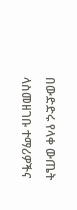በውድድሩ የላቀ ውጤት ላስመዘገቡ ተማሪዎችና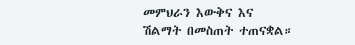መምህራን እውቅና እና ሽልማት በመስጠት ተጠናቋል።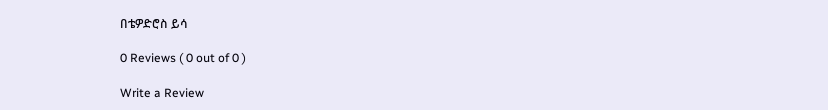በቴዎድሮስ ይሳ

0 Reviews ( 0 out of 0 )

Write a Review